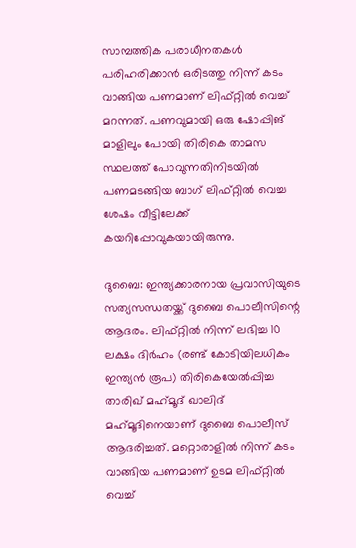സാമ്പത്തിക പരാധീനതകള്‍ പരിഹരിക്കാന്‍ ഒരിടത്തു നിന്ന് കടം വാങ്ങിയ പണമാണ് ലിഫ്റ്റില്‍ വെച്ച് മറന്നത്. പണവുമായി ഒരു ഷോപ്പിങ് മാളിലും പോയി തിരികെ താമസ സ്ഥലത്ത് പോവുന്നതിനിടയില്‍ പണമടങ്ങിയ ബാഗ് ലിഫ്റ്റില്‍ വെച്ച ശേഷം വീട്ടിലേക്ക് കയറിപ്പോവുകയായിരുന്നു.

ദുബൈ: ഇന്ത്യക്കാരനായ പ്രവാസിയുടെ സത്യസന്ധതയ്ക്ക് ദുബൈ പൊലീസിന്റെ ആദരം. ലിഫ്റ്റില്‍ നിന്ന് ലഭിച്ച 10 ലക്ഷം ദിര്‍ഹം (രണ്ട് കോടിയിലധികം ഇന്ത്യന്‍ രൂപ) തിരികെയേല്‍പ്പിച്ച താരിഖ് മഹ്‍മൂദ് ഖാലിദ് മഹ്‍മൂദിനെയാണ് ദുബൈ പൊലീസ് ആദരിച്ചത്. മറ്റൊരാളില്‍ നിന്ന് കടം വാങ്ങിയ പണമാണ് ഉടമ ലിഫ്റ്റില്‍ വെച്ച്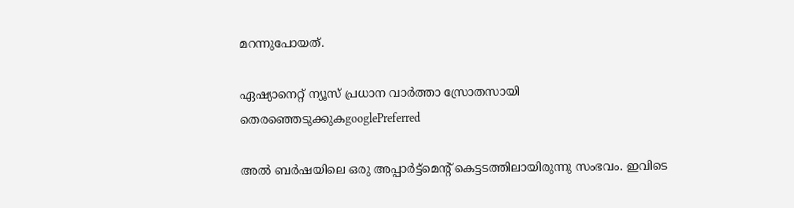മറന്നുപോയത്.

ഏഷ്യാനെറ്റ് ന്യൂസ് പ്രധാന വാർത്താ സ്രോതസായി തെരഞ്ഞെടുക്കുകgooglePreferred

അല്‍ ബര്‍ഷയിലെ ഒരു അപ്പാര്‍ട്ട്മെന്റ് കെട്ടടത്തിലായിരുന്നു സംഭവം. ഇവിടെ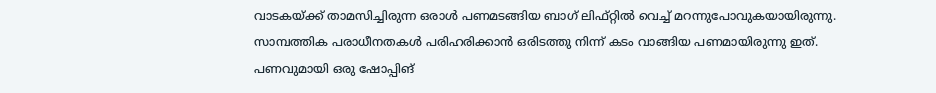വാടകയ്‍ക്ക് താമസിച്ചിരുന്ന ഒരാള്‍ പണമടങ്ങിയ ബാഗ് ലിഫ്റ്റില്‍ വെച്ച് മറന്നുപോവുകയായിരുന്നു. സാമ്പത്തിക പരാധീനതകള്‍ പരിഹരിക്കാന്‍ ഒരിടത്തു നിന്ന് കടം വാങ്ങിയ പണമായിരുന്നു ഇത്. പണവുമായി ഒരു ഷോപ്പിങ്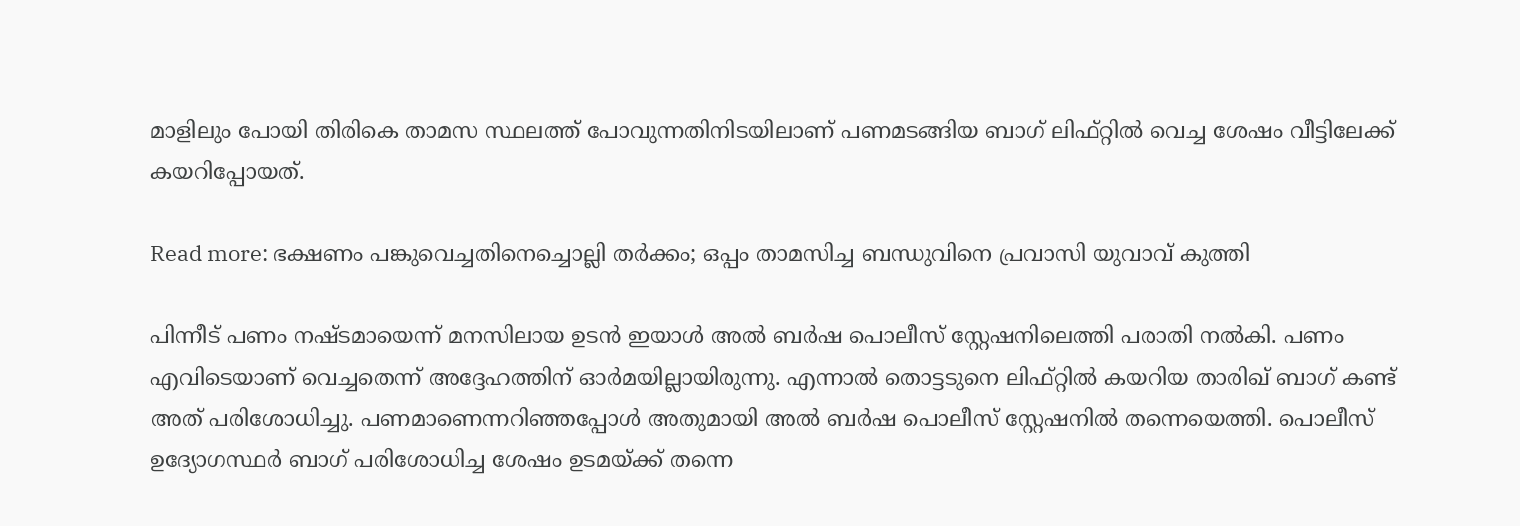മാളിലും പോയി തിരികെ താമസ സ്ഥലത്ത് പോവുന്നതിനിടയിലാണ് പണമടങ്ങിയ ബാഗ് ലിഫ്റ്റില്‍ വെച്ച ശേഷം വീട്ടിലേക്ക് കയറിപ്പോയത്.

Read more: ഭക്ഷണം പങ്കുവെച്ചതിനെച്ചൊല്ലി തര്‍ക്കം; ഒപ്പം താമസിച്ച ബന്ധുവിനെ പ്രവാസി യുവാവ് കുത്തി

പിന്നീട് പണം നഷ്ടമായെന്ന് മനസിലായ ഉടന്‍ ഇയാള്‍ അല്‍ ബര്‍ഷ പൊലീസ് സ്റ്റേഷനിലെത്തി പരാതി നല്‍കി. പണം എവിടെയാണ് വെച്ചതെന്ന് അദ്ദേഹത്തിന് ഓര്‍മയില്ലായിരുന്നു. എന്നാല്‍ തൊട്ടടുനെ ലിഫ്റ്റില്‍ കയറിയ താരിഖ് ബാഗ് കണ്ട് അത് പരിശോധിച്ചു. പണമാണെന്നറിഞ്ഞപ്പോള്‍ അതുമായി അല്‍ ബര്‍ഷ പൊലീസ് സ്റ്റേഷനില്‍ തന്നെയെത്തി. പൊലീസ് ഉദ്യോഗസ്ഥര്‍ ബാഗ് പരിശോധിച്ച ശേഷം ഉടമയ്ക്ക് തന്നെ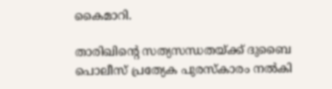കൈമാറി.

താരിഖിന്റെ സത്യസന്ധതയ്ക്ക് ദുബൈ പൊലീസ് പ്രത്യേക പുരസ്‍കാരം നല്‍കി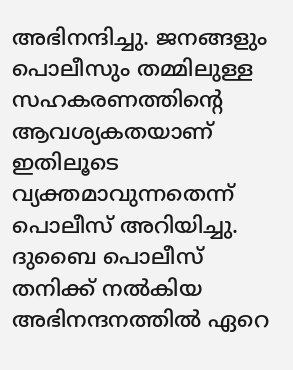അഭിനന്ദിച്ചു. ജനങ്ങളും പൊലീസും തമ്മിലുള്ള സഹകരണത്തിന്റെ ആവശ്യകതയാണ് ഇതിലൂടെ വ്യക്തമാവുന്നതെന്ന് പൊലീസ് അറിയിച്ചു. ദുബൈ പൊലീസ് തനിക്ക് നല്‍കിയ അഭിനന്ദനത്തില്‍ ഏറെ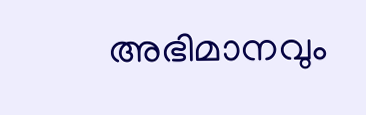അഭിമാനവും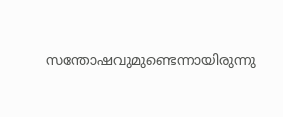സന്തോഷവുമുണ്ടെന്നായിരുന്നു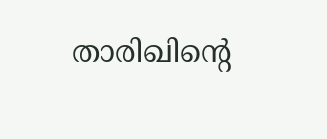താരിഖിന്റെ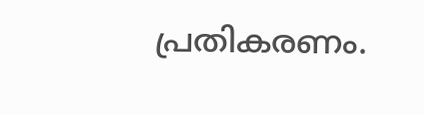പ്രതികരണം.